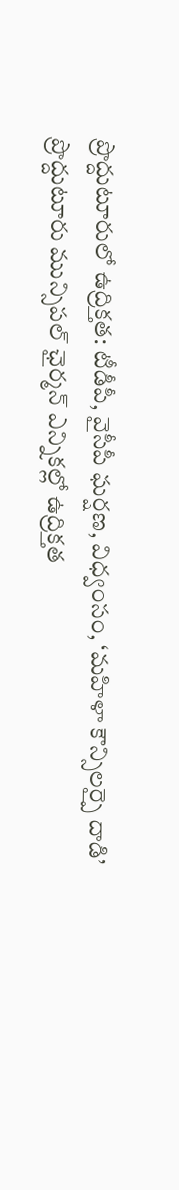ప్రొద్దుటూరులో ఉద్రిక్తత: టీడీపీ, వైసీపీ ఘర్షణ, విధ్వంసం, ‘మహిళా కౌన్సిలర్పై దాడి’
ప్రొద్దుటూరు మున్సిపల్ ఛైర్మన్ ఎన్నికల్లో ఉద్రిక్తత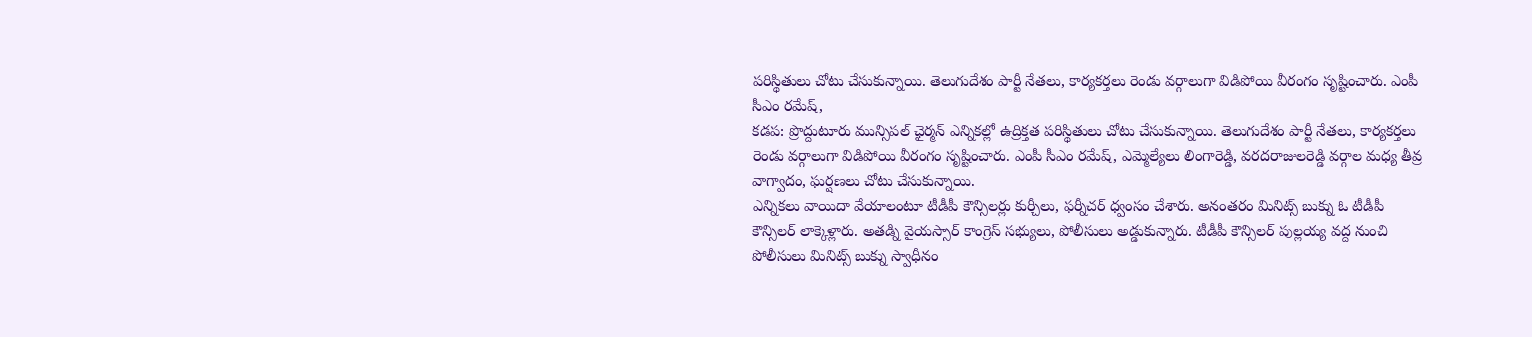పరిస్థితులు చోటు చేసుకున్నాయి. తెలుగుదేశం పార్టీ నేతలు, కార్యకర్తలు రెండు వర్గాలుగా విడిపోయి వీరంగం సృష్టించారు. ఎంపీ సీఎం రమేష్,
కడప: ప్రొద్దుటూరు మున్సిపల్ ఛైర్మన్ ఎన్నికల్లో ఉద్రిక్తత పరిస్థితులు చోటు చేసుకున్నాయి. తెలుగుదేశం పార్టీ నేతలు, కార్యకర్తలు రెండు వర్గాలుగా విడిపోయి వీరంగం సృష్టించారు. ఎంపీ సీఎం రమేష్, ఎమ్మెల్యేలు లింగారెడ్డి, వరదరాజులరెడ్డి వర్గాల మధ్య తీవ్ర వాగ్వాదం, ఘర్షణలు చోటు చేసుకున్నాయి.
ఎన్నికలు వాయిదా వేయాలంటూ టీడీపీ కౌన్సిలర్లు కుర్చీలు, ఫర్నీచర్ ధ్వంసం చేశారు. అనంతరం మినిట్స్ బుక్ను ఓ టీడీపీ కౌన్సిలర్ లాక్కెళ్లారు. అతడ్ని వైయస్సార్ కాంగ్రెస్ సభ్యులు, పోలీసులు అడ్డుకున్నారు. టీడీపీ కౌన్సిలర్ పుల్లయ్య వద్ద నుంచి పోలీసులు మినిట్స్ బుక్ను స్వాధీనం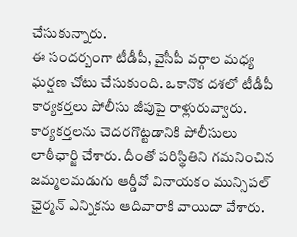చేసుకున్నారు.
ఈ సందర్బంగా టీడీపీ, వైసీపీ వర్గాల మధ్య ఘర్షణ చోటు చేసుకుంది. ఒకానొక దశలో టీడీపీ కార్యకర్తలు పోలీసు జీపుపై రాళ్లురువ్వారు. కార్యకర్తలను చెదరగొట్టడానికి పోలీసులు లాఠీఛార్జి చేశారు. దీంతో పరిస్థితిని గమనించిన జమ్మలమడుగు ఆర్డీవో వినాయకం మున్సిపల్ ఛైర్మన్ ఎన్నికను ఆదివారాకి వాయిదా వేశారు.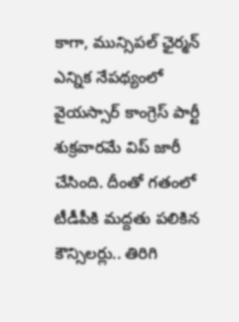కాగా, మున్సిపల్ ఛైర్మన్ ఎన్నిక నేపథ్యంలో వైయస్సార్ కాంగ్రెస్ పార్టీ శుక్రవారమే విప్ జారీ చేసింది. దీంతో గతంలో టీడీపీకి మద్దతు పలికిన కౌన్సిలర్లు.. తిరిగి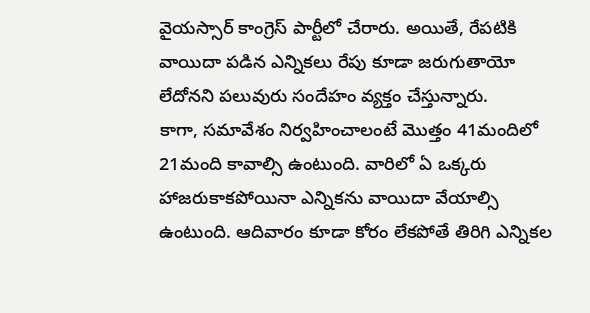వైయస్సార్ కాంగ్రెస్ పార్టీలో చేరారు. అయితే, రేపటికి వాయిదా పడిన ఎన్నికలు రేపు కూడా జరుగుతాయో లేదోనని పలువురు సందేహం వ్యక్తం చేస్తున్నారు.
కాగా, సమావేశం నిర్వహించాలంటే మొత్తం 41మందిలో 21మంది కావాల్సి ఉంటుంది. వారిలో ఏ ఒక్కరు హాజరుకాకపోయినా ఎన్నికను వాయిదా వేయాల్సి ఉంటుంది. ఆదివారం కూడా కోరం లేకపోతే తిరిగి ఎన్నికల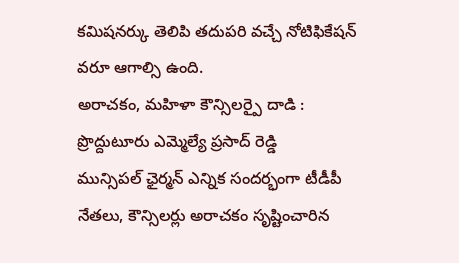కమిషనర్కు తెలిపి తదుపరి వచ్చే నోటిఫికేషన్ వరూ ఆగాల్సి ఉంది.
అరాచకం, మహిళా కౌన్సిలర్పై దాడి : ప్రొద్దుటూరు ఎమ్మెల్యే ప్రసాద్ రెడ్డి
మున్సిపల్ ఛైర్మన్ ఎన్నిక సందర్భంగా టీడీపీ నేతలు, కౌన్సిలర్లు అరాచకం సృష్టించారిన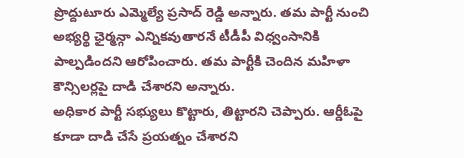ప్రొద్దుటూరు ఎమ్మెల్యే ప్రసాద్ రెడ్డి అన్నారు. తమ పార్టీ నుంచి అభ్యర్థి ఛైర్మన్గా ఎన్నికవుతారనే టీడీపీ విధ్వంసానికి పాల్పడిందని ఆరోపించారు. తమ పార్టీకి చెందిన మహిళా కౌన్సిలర్లపై దాడి చేశారని అన్నారు.
అధికార పార్టీ సభ్యులు కొట్టారు, తిట్టారని చెప్పారు. ఆర్డీఓపై కూడా దాడి చేసే ప్రయత్నం చేశారని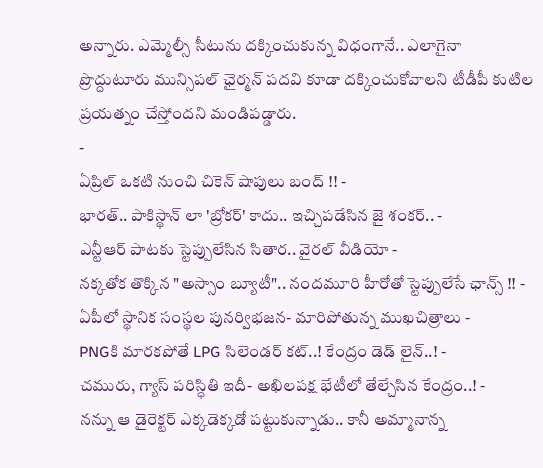అన్నారు. ఎమ్మెల్సీ సీటును దక్కించుకున్న విధంగానే.. ఎలాగైనా ప్రొద్దుటూరు మున్సిపల్ ఛైర్మన్ పదవి కూడా దక్కించుకోవాలని టీడీపీ కుటిల ప్రయత్నం చేస్తోందని మండిపడ్డారు.
-
ఏప్రిల్ ఒకటి నుంచి చికెన్ షాపులు బంద్ !! -
భారత్.. పాకిస్థాన్ లా 'బ్రోకర్' కాదు.. ఇచ్చిపడేసిన జై శంకర్.. -
ఎన్టీఆర్ పాటకు స్టెప్పులేసిన సితార.. వైరల్ వీడియో -
నక్కతోక తొక్కిన "అస్సాం బ్యూటీ".. నందమూరి హీరోతో స్టెప్పులేసే ఛాన్స్ !! -
ఏపీలో స్థానిక సంస్థల పునర్విభజన- మారిపోతున్న ముఖచిత్రాలు -
PNGకి మారకపోతే LPG సిలెండర్ కట్..! కేంద్రం డెడ్ లైన్..! -
చమురు, గ్యాస్ పరిస్ధితి ఇదీ- అఖిలపక్ష భేటీలో తేల్చేసిన కేంద్రం..! -
నన్ను ఆ డైరెక్టర్ ఎక్కడెక్కడో పట్టుకున్నాడు.. కానీ అమ్మానాన్న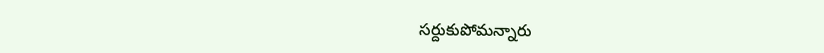సర్దుకుపోమన్నారు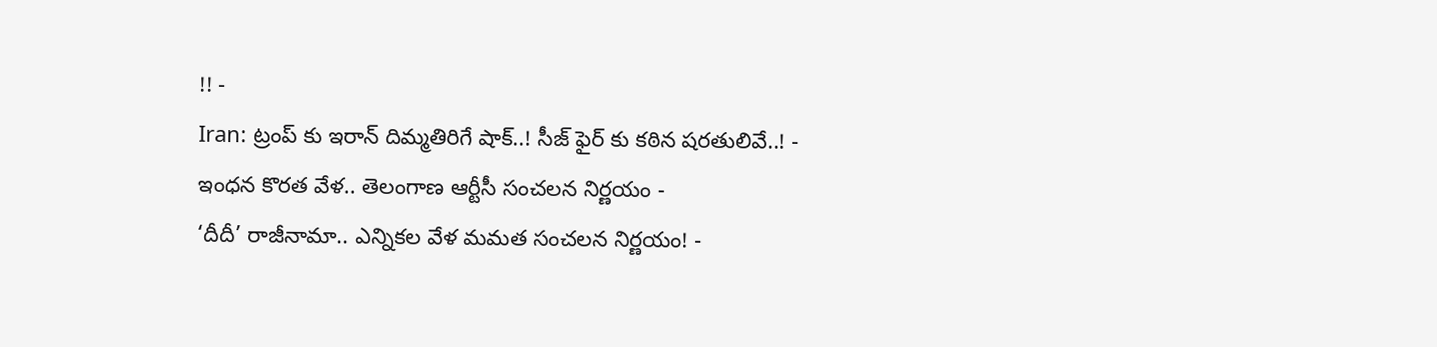!! -
Iran: ట్రంప్ కు ఇరాన్ దిమ్మతిరిగే షాక్..! సీజ్ ఫైర్ కు కఠిన షరతులివే..! -
ఇంధన కొరత వేళ.. తెలంగాణ ఆర్టీసీ సంచలన నిర్ణయం -
‘దీదీ’ రాజీనామా.. ఎన్నికల వేళ మమత సంచలన నిర్ణయం! -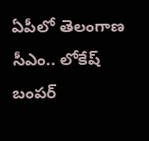ఏపీలో తెలంగాణ సీఎం.. లోకేష్ బంపర్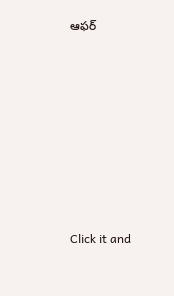ఆఫర్












Click it and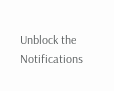Unblock the Notifications